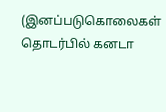(இனப்படுகொலைகள் தொடர்பில் கனடா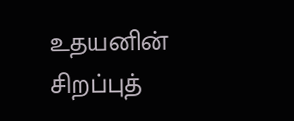உதயனின் சிறப்புத்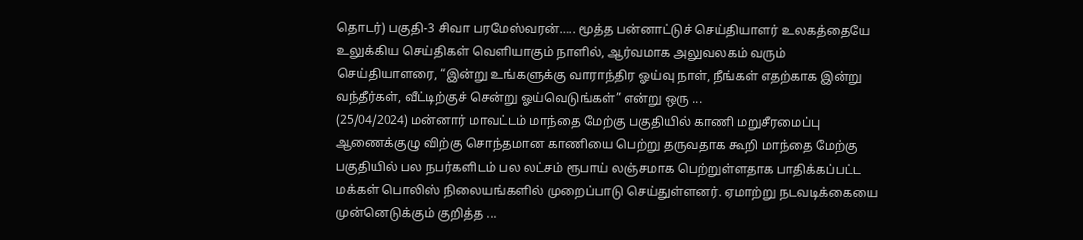தொடர்) பகுதி-3 சிவா பரமேஸ்வரன்….. மூத்த பன்னாட்டுச் செய்தியாளர் உலகத்தையே உலுக்கிய செய்திகள் வெளியாகும் நாளில், ஆர்வமாக அலுவலகம் வரும் செய்தியாளரை, “இன்று உங்களுக்கு வாராந்திர ஓய்வு நாள், நீங்கள் எதற்காக இன்று வந்தீர்கள், வீட்டிற்குச் சென்று ஓய்வெடுங்கள்” என்று ஒரு ...
(25/04/2024) மன்னார் மாவட்டம் மாந்தை மேற்கு பகுதியில் காணி மறுசீரமைப்பு ஆணைக்குழு விற்கு சொந்தமான காணியை பெற்று தருவதாக கூறி மாந்தை மேற்கு பகுதியில் பல நபர்களிடம் பல லட்சம் ரூபாய் லஞ்சமாக பெற்றுள்ளதாக பாதிக்கப்பட்ட மக்கள் பொலிஸ் நிலையங்களில் முறைப்பாடு செய்துள்ளனர். ஏமாற்று நடவடிக்கையை முன்னெடுக்கும் குறித்த ...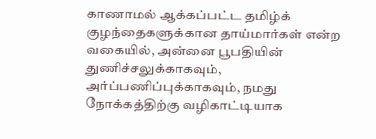காணாமல் ஆக்கப்பட்ட தமிழ்க் குழந்தைகளுக்கான தாய்மார்கள் என்ற வகையில், அன்னை பூபதியின் துணிச்சலுக்காகவும், அர்ப்பணிப்புக்காகவும், நமது நோக்கத்திற்கு வழிகாட்டியாக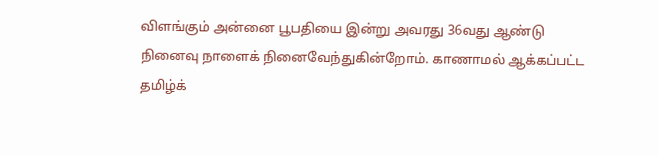விளங்கும் அன்னை பூபதியை இன்று அவரது 36வது ஆண்டு நினைவு நாளைக் நினைவேந்துகின்றோம். காணாமல் ஆக்கப்பட்ட தமிழ்க்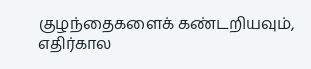குழந்தைகளைக் கண்டறியவும், எதிர்கால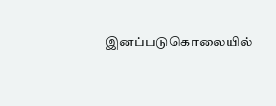இனப்படுகொலையில்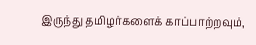இருந்து தமிழர்களைக் காப்பாற்றவும்,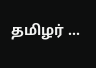தமிழர் ...